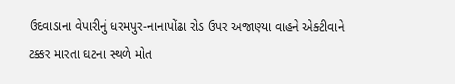ઉદવાડાના વેપારીનું ધરમપુર-નાનાપોંઢા રોડ ઉપર અજાણ્યા વાહને એક્ટીવાને ટક્કર મારતા ઘટના સ્થળે મોત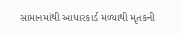સામાનમાંથી આધારકાર્ડ મળ્યાથી મૃતકની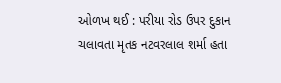ઓળખ થઈ : પરીયા રોડ ઉપર દુકાન ચલાવતા મૃતક નટવરલાલ શર્મા હતા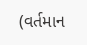(વર્તમાન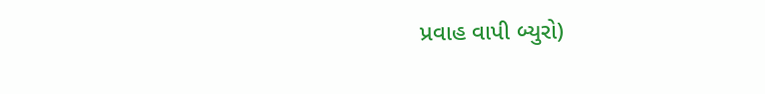પ્રવાહ વાપી બ્યુરો)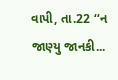વાપી, તા.22 ‘‘ન જાણ્યુ જાનકી...